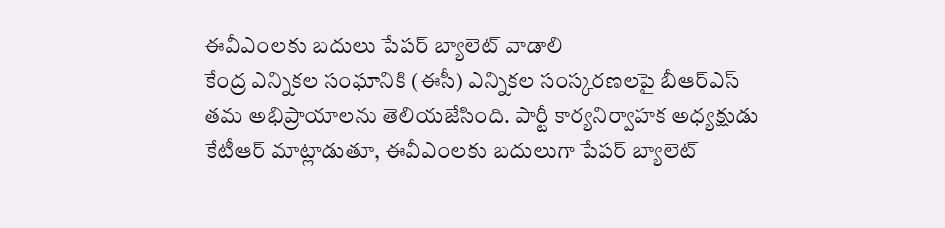ఈవీఎంలకు బదులు పేపర్ బ్యాలెట్ వాడాలి
కేంద్ర ఎన్నికల సంఘానికి (ఈసీ) ఎన్నికల సంస్కరణలపై బీఆర్ఎస్ తమ అభిప్రాయాలను తెలియజేసింది. పార్టీ కార్యనిర్వాహక అధ్యక్షుడు కేటీఆర్ మాట్లాడుతూ, ఈవీఎంలకు బదులుగా పేపర్ బ్యాలెట్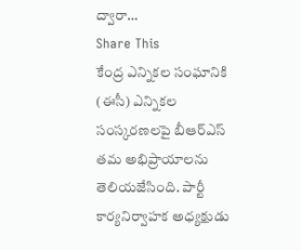ద్వారా…
Share This
కేంద్ర ఎన్నికల సంఘానికి (ఈసీ) ఎన్నికల సంస్కరణలపై బీఆర్ఎస్ తమ అభిప్రాయాలను తెలియజేసింది. పార్టీ కార్యనిర్వాహక అధ్యక్షుడు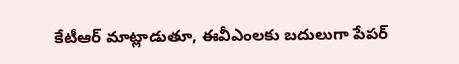కేటీఆర్ మాట్లాడుతూ, ఈవీఎంలకు బదులుగా పేపర్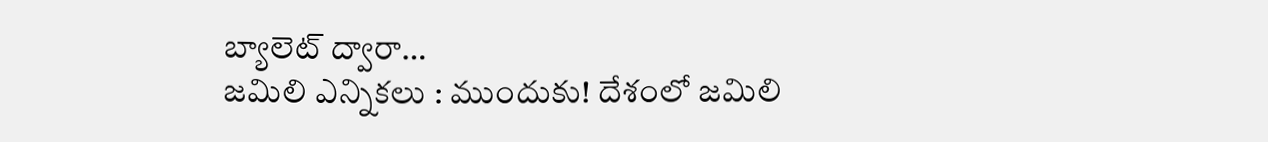బ్యాలెట్ ద్వారా…
జమిలి ఎన్నికలు : ముందుకు! దేశంలో జమిలి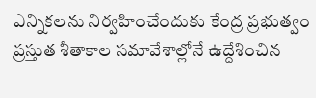ఎన్నికలను నిర్వహించేందుకు కేంద్ర ప్రభుత్వం ప్రస్తుత శీతాకాల సమావేశాల్లోనే ఉద్దేశించిన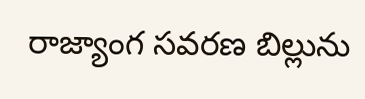రాజ్యాంగ సవరణ బిల్లును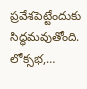ప్రవేశపెట్టేందుకు సిద్ధమవుతోంది. లోక్సభ,…